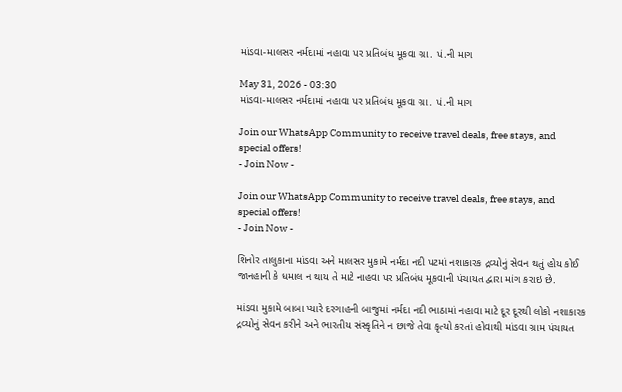માંડવા-માલસર નર્મદામાં નહાવા પર પ્રતિબંધ મૂકવા ગ્રા. પં.ની માગ

May 31, 2026 - 03:30
માંડવા-માલસર નર્મદામાં નહાવા પર પ્રતિબંધ મૂકવા ગ્રા. પં.ની માગ

Join our WhatsApp Community to receive travel deals, free stays, and special offers!
- Join Now -

Join our WhatsApp Community to receive travel deals, free stays, and special offers!
- Join Now -

શિનોર તાલુકાના માંડવા અને માલસર મુકામે નર્મદા નદી પટમાં નશાકારક દ્રવ્યોનું સેવન થતું હોય કોઈ જાનહાની કે ધમાલ ન થાય તે માટે નાહવા પર પ્રતિબંધ મૂકવાની પંચાયત દ્વારા માંગ કરાઇ છે.

માંડવા મુકામે બાબા પ્યારે દરગાહની બાજુમાં નર્મદા નદી ભાઠામાં નહાવા માટે દૂર દૂરથી લોકો નશાકારક દ્રવ્યોનું સેવન કરીને અને ભારતીય સંસ્કૃતિને ન છાજે તેવા કૃત્યો કરતાં હોવાથી માંડવા ગ્રામ પંચાયત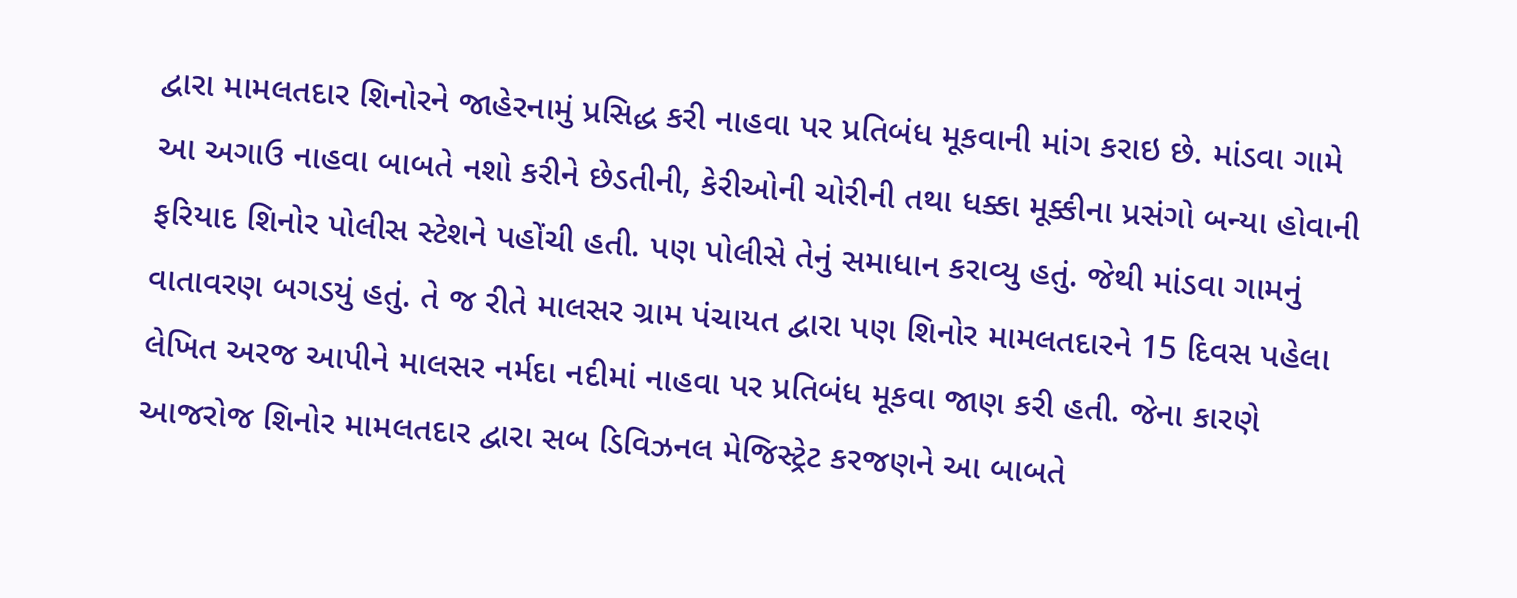દ્વારા મામલતદાર શિનોરને જાહેરનામું પ્રસિદ્ધ કરી નાહવા પર પ્રતિબંધ મૂકવાની માંગ કરાઇ છે. માંડવા ગામે આ અગાઉ નાહવા બાબતે નશો કરીને છેડતીની, કેરીઓની ચોરીની તથા ધક્કા મૂક્કીના પ્રસંગો બન્યા હોવાની ફરિયાદ શિનોર પોલીસ સ્ટેશને પહોંચી હતી. પણ પોલીસે તેનું સમાધાન કરાવ્યુ હતું. જેથી માંડવા ગામનું વાતાવરણ બગડયું હતું. તે જ રીતે માલસર ગ્રામ પંચાયત દ્વારા પણ શિનોર મામલતદારને 15 દિવસ પહેલા લેખિત અરજ આપીને માલસર નર્મદા નદીમાં નાહવા પર પ્રતિબંધ મૂકવા જાણ કરી હતી. જેના કારણે આજરોજ શિનોર મામલતદાર દ્વારા સબ ડિવિઝનલ મેજિસ્ટ્રેટ કરજણને આ બાબતે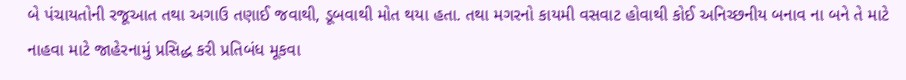બે પંચાયતોની રજૂઆત તથા અગાઉ તણાઈ જવાથી, ડૂબવાથી મોત થયા હતા. તથા મગરનો કાયમી વસવાટ હોવાથી કોઈ અનિચ્છનીય બનાવ ના બને તે માટે નાહવા માટે જાહેરનામું પ્રસિદ્ધ કરી પ્રતિબંધ મૂકવા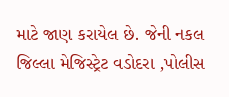માટે જાણ કરાયેલ છે. જેની નકલ જિલ્લા મેજિસ્ટ્રેટ વડોદરા ,પોલીસ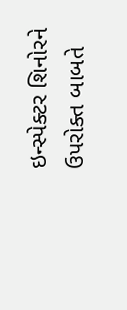ઇન્સ્પેક્ટર શિનોરને ઉપરોક્ત બાબતે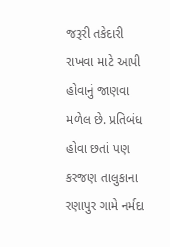જરૂરી તકેદારી રાખવા માટે આપી હોવાનું જાણવા મળેલ છે. પ્રતિબંધ હોવા છતાં પણ કરજણ તાલુકાના રણાપુર ગામે નર્મદા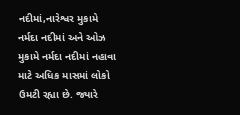નદીમાં,નારેશ્વર મુકામે નર્મદા નદીમાં અને ઓઝ મુકામે નર્મદા નદીમાં નહાવા માટે અધિક માસમાં લોકો ઉમટી રહ્યા છે. જ્યારે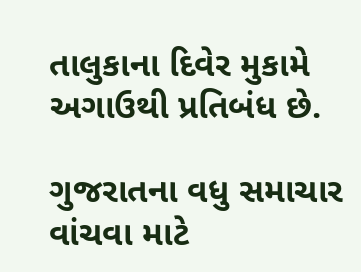તાલુકાના દિવેર મુકામે અગાઉથી પ્રતિબંધ છે.

ગુજરાતના વધુ સમાચાર વાંચવા માટે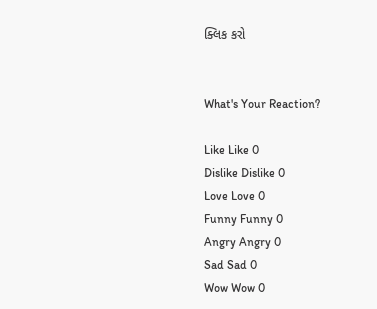ક્લિક કરો


What's Your Reaction?

Like Like 0
Dislike Dislike 0
Love Love 0
Funny Funny 0
Angry Angry 0
Sad Sad 0
Wow Wow 0